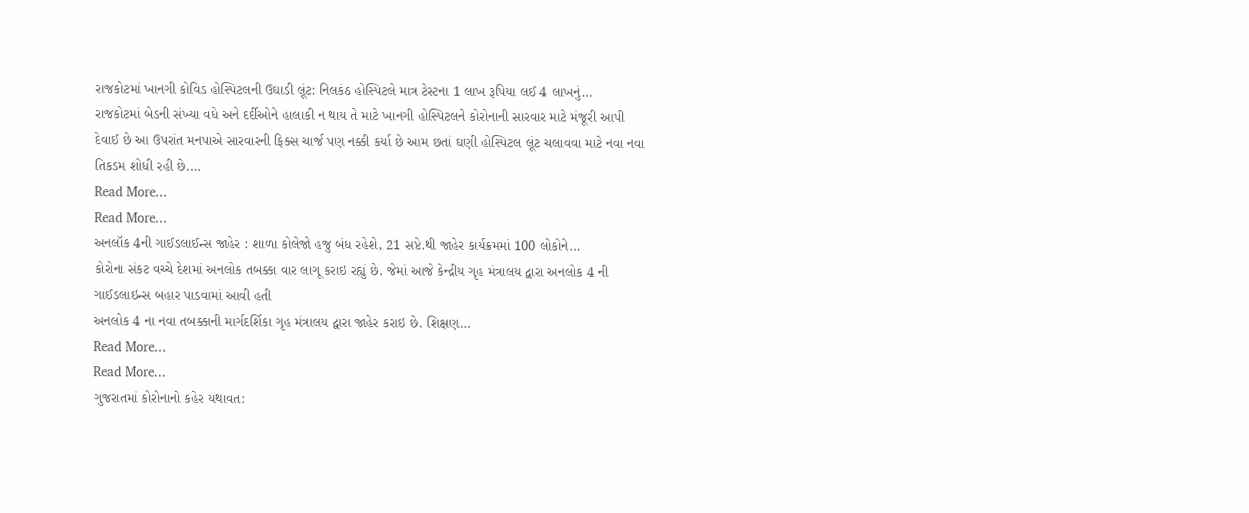રાજકોટમાં ખાનગી કોવિડ હોસ્પિટલની ઉઘાડી લૂંટ: નિલકંઠ હોસ્પિટલે માત્ર ટેસ્ટના 1 લાખ રૂપિયા લઈ 4 લાખનું…
રાજકોટમાં બેડની સંખ્યા વધે અને દર્દીઓને હાલાકી ન થાય તે માટે ખાનગી હોસ્પિટલને કોરોનાની સારવાર માટે મંજૂરી આપી દેવાઈ છે આ ઉપરાંત મનપાએ સારવારની ફિક્સ ચાર્જ પણ નક્કી કર્યા છે આમ છતાં ઘણી હોસ્પિટલ લૂંટ ચલાવવા માટે નવા નવા તિકડમ શોધી રહી છે.…
Read More...
Read More...
અનલૉક 4ની ગાઈડલાઈન્સ જાહેર : શાળા કોલેજો હજુ બંધ રહેશે, 21 સપ્ટે.થી જાહેર કાર્યક્રમમાં 100 લોકોને…
કોરોના સંકટ વચ્ચે દેશમાં અનલોક તબક્કા વાર લાગૂ કરાઇ રહ્યું છે. જેમાં આજે કેન્દ્રીય ગૃહ મંત્રાલય દ્વારા અનલોક 4 ની ગાઈડલાઇન્સ બહાર પાડવામાં આવી હતી
અનલોક 4 ના નવા તબક્કાની માર્ગદર્શિકા ગૃહ મંત્રાલય દ્વારા જાહેર કરાઇ છે. શિક્ષણ…
Read More...
Read More...
ગુજરાતમાં કોરોનાનો કહેર યથાવત: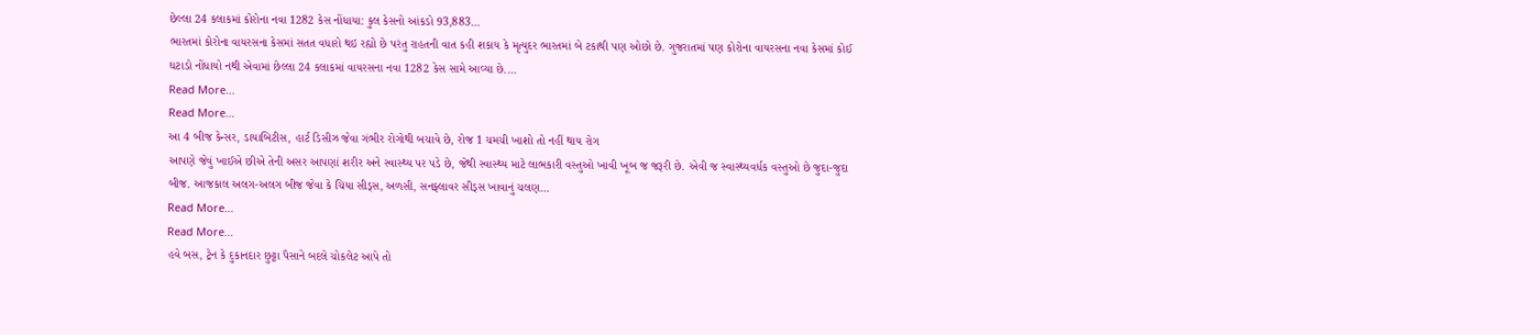છેલ્લા 24 કલાકમાં કોરોના નવા 1282 કેસ નોંધાયા: કુલ કેસનો આંકડો 93,883…
ભારતમાં કોરોના વાયરસના કેસમાં સતત વધારો થઇ રહ્યો છે પરંતુ રાહતની વાત કહી શકાય કે મૃત્યુદર ભારતમાં બે ટકાથી પણ ઓછો છે. ગુજરાતમાં પણ કોરોના વાયરસના નવા કેસમાં કોઈ ઘટાડો નોંધાયો નથી એવામાં છેલ્લા 24 કલાકમાં વાયરસના નવા 1282 કેસ સામે આવ્યા છે.…
Read More...
Read More...
આ 4 બીજ કેન્સર, ડાયાબિટીસ, હાર્ટ ડિસીઝ જેવા ગંભીર રોગોથી બચાવે છે, રોજ 1 ચમચી ખાશો તો નહીં થાય રોગ
આપણે જેવું ખાઈએ છીએ તેની અસર આપણાં શરીર અને સ્વાસ્થ્ય પર પડે છે, જેથી સ્વાસ્થ્ય માટે લાભકારી વસ્તુઓ ખાવી ખૂબ જ જરૂરી છે. એવી જ સ્વાસ્થ્યવર્ધક વસ્તુઓ છે જુદા-જુદા બીજ. આજકાલ અલગ-અલગ બીજ જેવા કે ચિયા સીડ્સ, અળસી, સનફ્લાવર સીડ્સ ખાવાનું ચલણ…
Read More...
Read More...
હવે બસ, ટ્રેન કે દુકાનદાર છુટ્ટા પૈસાને બદલે ચોકલેટ આપે તો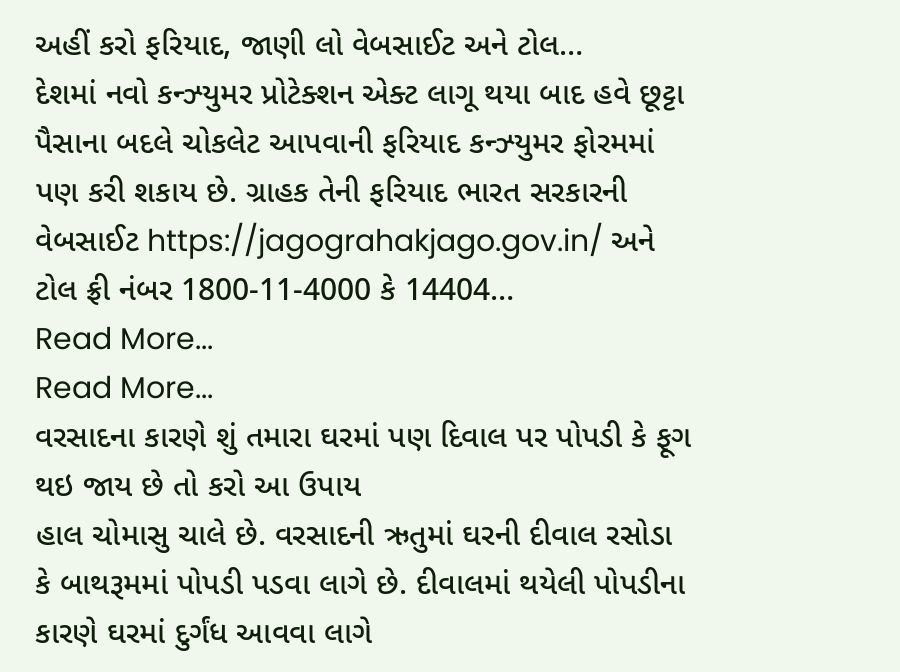અહીં કરો ફરિયાદ, જાણી લો વેબસાઈટ અને ટોલ…
દેશમાં નવો કન્ઝ્યુમર પ્રોટેક્શન એક્ટ લાગૂ થયા બાદ હવે છૂટ્ટા પૈસાના બદલે ચોકલેટ આપવાની ફરિયાદ કન્ઝ્યુમર ફોરમમાં પણ કરી શકાય છે. ગ્રાહક તેની ફરિયાદ ભારત સરકારની વેબસાઈટ https://jagograhakjago.gov.in/ અને ટોલ ફ્રી નંબર 1800-11-4000 કે 14404…
Read More...
Read More...
વરસાદના કારણે શું તમારા ઘરમાં પણ દિવાલ પર પોપડી કે ફૂગ થઇ જાય છે તો કરો આ ઉપાય
હાલ ચોમાસુ ચાલે છે. વરસાદની ઋતુમાં ઘરની દીવાલ રસોડા કે બાથરૂમમાં પોપડી પડવા લાગે છે. દીવાલમાં થયેલી પોપડીના કારણે ઘરમાં દુર્ગંધ આવવા લાગે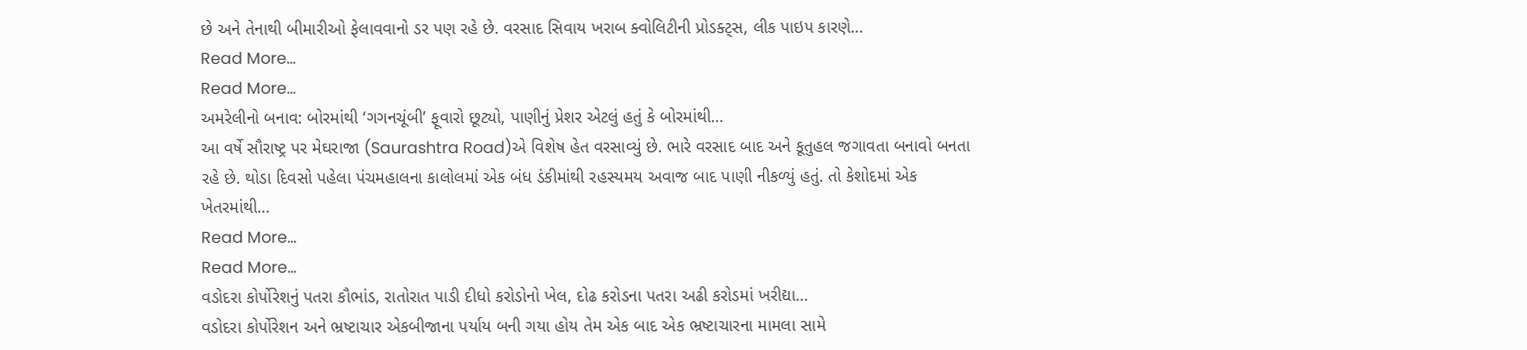છે અને તેનાથી બીમારીઓ ફેલાવવાનો ડર પણ રહે છે. વરસાદ સિવાય ખરાબ ક્વોલિટીની પ્રોડક્ટ્સ, લીક પાઇપ કારણે…
Read More...
Read More...
અમરેલીનો બનાવ: બોરમાંથી ‘ગગનચૂંબી’ ફૂવારો છૂટ્યો, પાણીનું પ્રેશર એટલું હતું કે બોરમાંથી…
આ વર્ષે સૌરાષ્ટ્ર પર મેઘરાજા (Saurashtra Road)એ વિશેષ હેત વરસાવ્યું છે. ભારે વરસાદ બાદ અને કૂતુહલ જગાવતા બનાવો બનતા રહે છે. થોડા દિવસો પહેલા પંચમહાલના કાલોલમાં એક બંધ ડંકીમાંથી રહસ્યમય અવાજ બાદ પાણી નીકળ્યું હતું. તો કેશોદમાં એક ખેતરમાંથી…
Read More...
Read More...
વડોદરા કોર્પોરેશનું પતરા કૌભાંડ, રાતોરાત પાડી દીધો કરોડોનો ખેલ, દોઢ કરોડના પતરા અઢી કરોડમાં ખરીદ્યા…
વડોદરા કોર્પોરેશન અને ભ્રષ્ટાચાર એકબીજાના પર્યાય બની ગયા હોય તેમ એક બાદ એક ભ્રષ્ટાચારના મામલા સામે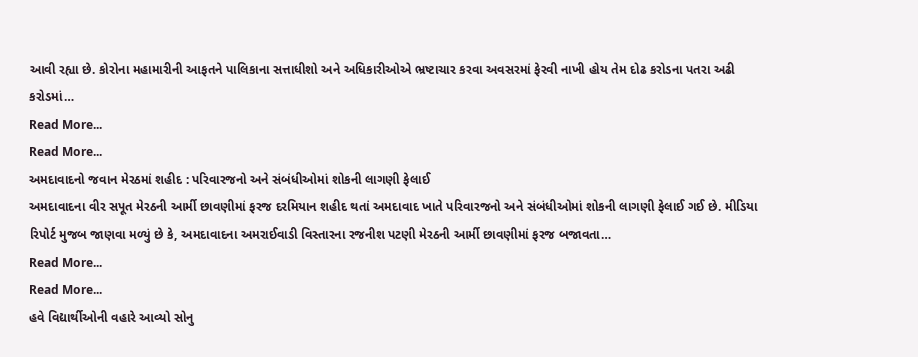આવી રહ્યા છે. કોરોના મહામારીની આફતને પાલિકાના સત્તાધીશો અને અધિકારીઓએ ભ્રષ્ટાચાર કરવા અવસરમાં ફેરવી નાખી હોય તેમ દોઢ કરોડના પતરા અઢી કરોડમાં…
Read More...
Read More...
અમદાવાદનો જવાન મેરઠમાં શહીદ : પરિવારજનો અને સંબંધીઓમાં શોકની લાગણી ફેલાઈ
અમદાવાદના વીર સપૂત મેરઠની આર્મી છાવણીમાં ફરજ દરમિયાન શહીદ થતાં અમદાવાદ ખાતે પરિવારજનો અને સંબંધીઓમાં શોકની લાગણી ફેલાઈ ગઈ છે. મીડિયા રિપોર્ટ મુજબ જાણવા મળ્યું છે કે, અમદાવાદના અમરાઈવાડી વિસ્તારના રજનીશ પટણી મેરઠની આર્મી છાવણીમાં ફરજ બજાવતા…
Read More...
Read More...
હવે વિદ્યાર્થીઓની વહારે આવ્યો સોનુ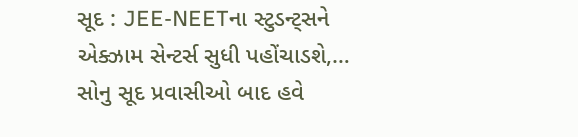સૂદ : JEE-NEETના સ્ટુડન્ટ્સને એક્ઝામ સેન્ટર્સ સુધી પહોંચાડશે,…
સોનુ સૂદ પ્રવાસીઓ બાદ હવે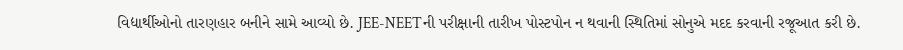વિદ્યાર્થીઓનો તારણહાર બનીને સામે આવ્યો છે. JEE-NEETની પરીક્ષાની તારીખ પોસ્ટપોન ન થવાની સ્થિતિમાં સોનુએ મદદ કરવાની રજૂઆત કરી છે.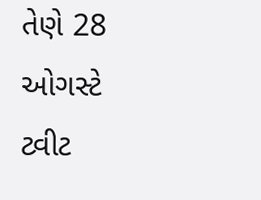તેણે 28 ઓગસ્ટે ટ્વીટ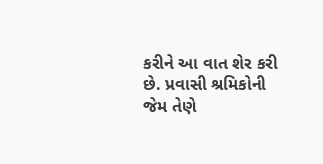કરીને આ વાત શેર કરી છે. પ્રવાસી શ્રમિકોની જેમ તેણે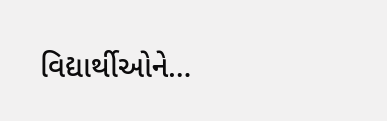વિદ્યાર્થીઓને…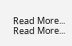Read More...
Read More...